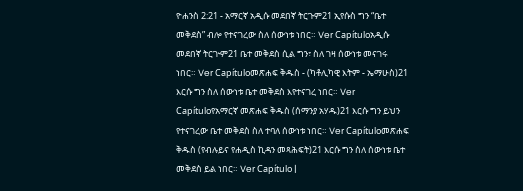ዮሐንስ 2:21 - አማርኛ አዲሱ መደበኛ ትርጉም21 ኢየሱስ ግን “ቤተ መቅደስ” ብሎ የተናገረው ስለ ሰውነቱ ነበር። Ver Capítuloአዲሱ መደበኛ ትርጒም21 ቤተ መቅደስ ሲል ግን፣ ስለ ገዛ ሰውነቱ መናገሩ ነበር። Ver Capítuloመጽሐፍ ቅዱስ - (ካቶሊካዊ እትም - ኤማሁስ)21 እርሱ ግን ስለ ሰውነቱ ቤተ መቅደስ እየተናገረ ነበር። Ver Capítuloየአማርኛ መጽሐፍ ቅዱስ (ሰማንያ አሃዱ)21 እርሱ ግን ይህን የተናገረው ቤተ መቅደስ ስለ ተባለ ሰውነቱ ነበር። Ver Capítuloመጽሐፍ ቅዱስ (የብሉይና የሐዲስ ኪዳን መጻሕፍት)21 እርሱ ግን ስለ ሰውነቱ ቤተ መቅደስ ይል ነበር። Ver Capítulo |